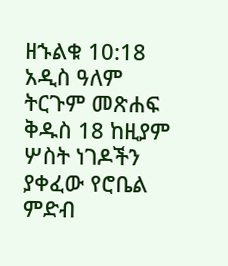ዘኁልቁ 10:18 አዲስ ዓለም ትርጉም መጽሐፍ ቅዱስ 18 ከዚያም ሦስት ነገዶችን ያቀፈው የሮቤል ምድብ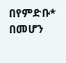በየምድቡ* በመሆን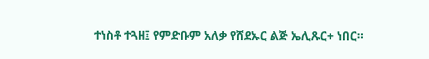ተነስቶ ተጓዘ፤ የምድቡም አለቃ የሸደኡር ልጅ ኤሊጹር+ ነበር።